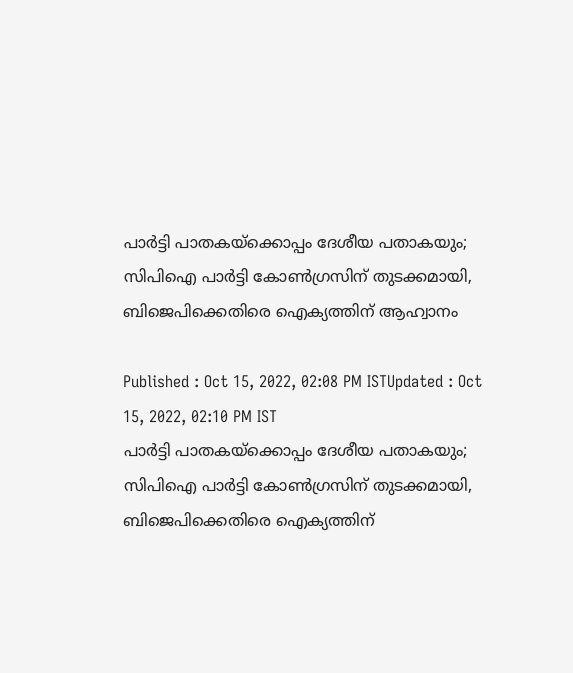പാർട്ടി പാതകയ്ക്കൊപ്പം ദേശീയ പതാകയും; സിപിഐ പാർട്ടി കോൺഗ്രസിന് തുടക്കമായി, ബിജെപിക്കെതിരെ ഐക്യത്തിന് ആഹ്വാനം

Published : Oct 15, 2022, 02:08 PM ISTUpdated : Oct 15, 2022, 02:10 PM IST
പാർട്ടി പാതകയ്ക്കൊപ്പം ദേശീയ പതാകയും; സിപിഐ പാർട്ടി കോൺഗ്രസിന് തുടക്കമായി, ബിജെപിക്കെതിരെ ഐക്യത്തിന്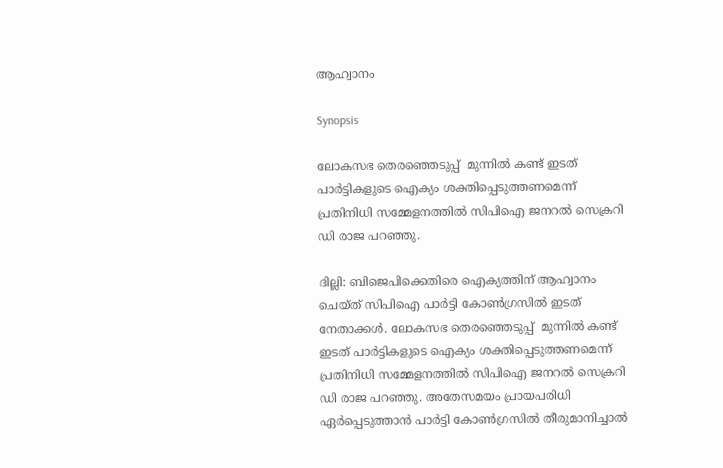ആഹ്വാനം

Synopsis

ലോകസഭ തെരഞ്ഞെടുപ്പ്  മുന്നില്‍ കണ്ട് ഇടത് പാര്‍ട്ടികളുടെ ഐക്യം ശക്തിപ്പെടുത്തണമെന്ന് പ്രതിനിധി സമ്മേളനത്തില്‍ സിപിഐ ജനറല്‍ സെക്രറി ഡി രാജ പറഞ്ഞു.

ദില്ലി: ബിജെപിക്കെതിരെ ഐക്യത്തിന് ആഹ്വാനം ചെയ്ത് സിപിഐ പാര്‍ട്ടി കോണ്‍ഗ്രസില്‍ ഇടത് നേതാക്കള്‍. ലോകസഭ തെരഞ്ഞെടുപ്പ്  മുന്നില്‍ കണ്ട് ഇടത് പാര്‍ട്ടികളുടെ ഐക്യം ശക്തിപ്പെടുത്തണമെന്ന് പ്രതിനിധി സമ്മേളനത്തില്‍ സിപിഐ ജനറല്‍ സെക്രറി ഡി രാജ പറഞ്ഞു. അതേസമയം പ്രായപരിധി ഏർപ്പെടുത്താന്‍ പാര്‍ട്ടി കോണ്‍ഗ്രസില്‍ തീരുമാനിച്ചാല്‍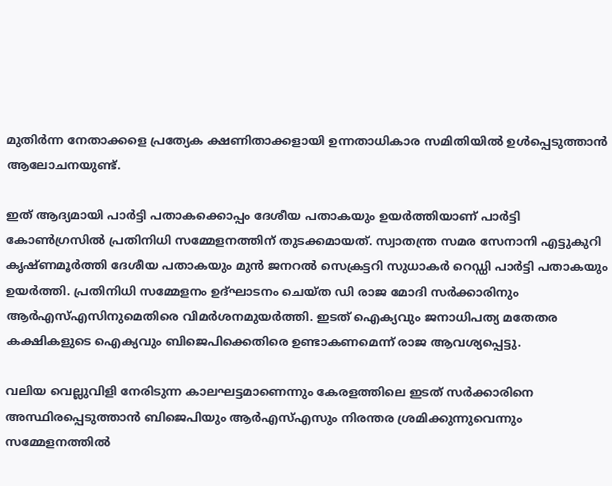മുതിര്‍ന്ന നേതാക്കളെ പ്രത്യേക ക്ഷണിതാക്കളായി ഉന്നതാധികാര സമിതിയില്‍ ഉള്‍പ്പെടുത്താന്‍ ആലോചനയുണ്ട്.

ഇത് ആദ്യമായി പാര്‍ട്ടി പതാകക്കൊപ്പം ദേശീയ പതാകയും ഉയർത്തിയാണ് പാര്‍ട്ടി കോണ്‍ഗ്രസില്‍ പ്രതിനിധി സമ്മേളനത്തിന് തുടക്കമായത്. സ്വാതന്ത്ര സമര സേനാനി എട്ടുകുറി കൃഷ്ണമൂര്‍ത്തി ദേശീയ പതാകയും മുന്‍ ജനറല്‍ സെക്രട്ടറി സുധാകർ റെഡ്ഡി പാര്‍ട്ടി പതാകയും ഉയർത്തി. പ്രതിനിധി സമ്മേളനം ഉദ്ഘാടനം ചെയ്ത ഡി രാജ മോദി സർക്കാരിനും ആർ‍എസ്എസിനുമെതിരെ വിമ‍ർശനമുയര്‍ത്തി. ഇടത് ഐക്യവും ജനാധിപത്യ മതേതര കക്ഷികളുടെ ഐക്യവും ബിജെപിക്കെതിരെ ഉണ്ടാകണമെന്ന് രാജ ആവശ്യപ്പെട്ടു.

വലിയ വെല്ലുവിളി നേരിടുന്ന കാലഘട്ടമാണെന്നും കേരളത്തിലെ ഇടത് സർക്കാരിനെ അസ്ഥിരപ്പെടുത്താൻ ബിജെപിയും ആർഎസ്എസും നിരന്തര ശ്രമിക്കുന്നുവെന്നും സമ്മേളനത്തില്‍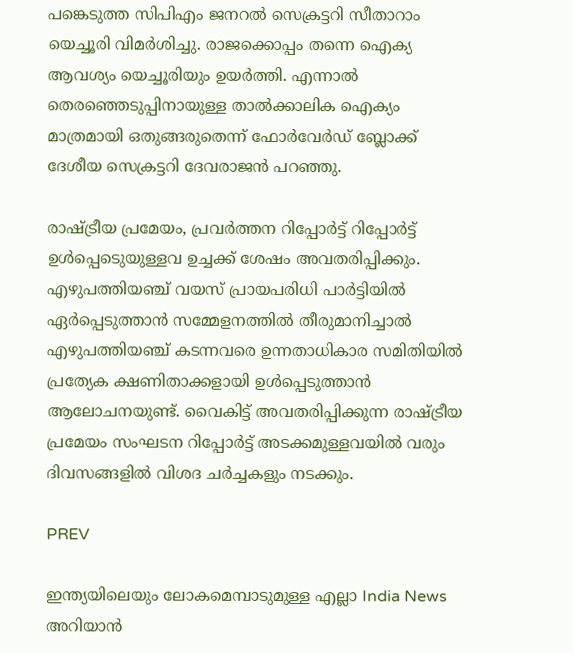പങ്കെടുത്ത സിപിഎം ജനറല്‍ സെക്രട്ടറി സീതാറാം യെച്ചൂരി വിമർശിച്ചു. രാജക്കൊപ്പം തന്നെ ഐക്യ ആവശ്യം യെച്ചൂരിയും ഉയർത്തി. എന്നാല്‍ തെരഞ്ഞെടുപ്പിനായുള്ള താല്‍ക്കാലിക ഐക്യം മാത്രമായി ഒതുങ്ങരുതെന്ന് ഫോർവേർഡ് ബ്ലോക്ക് ദേശീയ സെക്രട്ടറി ദേവരാജൻ പറഞ്ഞു.

രാഷ്ട്രീയ പ്രമേയം, പ്രവർത്തന റിപ്പോർട്ട് റിപ്പോർട്ട് ഉള്‍പ്പെടെുയുള്ളവ ഉച്ചക്ക് ശേഷം അവതരിപ്പിക്കും. എഴുപത്തിയഞ്ച് വയസ് പ്രായപരിധി പാര്‍ട്ടിയില്‍ ഏർപ്പെടുത്താൻ സമ്മേളനത്തില്‍ തീരുമാനിച്ചാല്‍ എഴുപത്തിയഞ്ച് കടന്നവരെ ഉന്നതാധികാര സമിതിയില്‍ പ്രത്യേക ക്ഷണിതാക്കളായി ഉള്‍പ്പെടുത്താൻ ആലോചനയുണ്ട്. വൈകിട്ട് അവതരിപ്പിക്കുന്ന രാഷ്ട്രീയ പ്രമേയം സംഘടന റിപ്പോർട്ട് അടക്കമുള്ളവയില്‍ വരും ദിവസങ്ങളില്‍ വിശദ ചർച്ചകളും നടക്കും.

PREV

ഇന്ത്യയിലെയും ലോകമെമ്പാടുമുള്ള എല്ലാ India News അറിയാൻ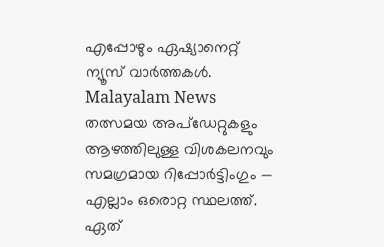എപ്പോഴും ഏഷ്യാനെറ്റ് ന്യൂസ് വാർത്തകൾ. Malayalam News   തത്സമയ അപ്‌ഡേറ്റുകളും ആഴത്തിലുള്ള വിശകലനവും സമഗ്രമായ റിപ്പോർട്ടിംഗും — എല്ലാം ഒരൊറ്റ സ്ഥലത്ത്. ഏത്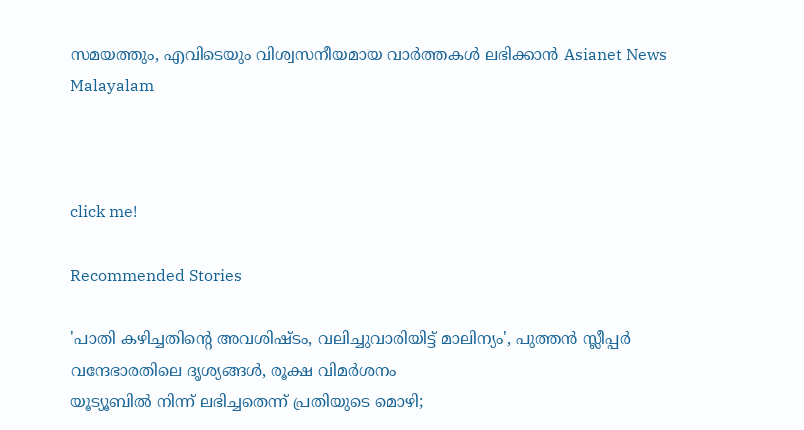സമയത്തും, എവിടെയും വിശ്വസനീയമായ വാർത്തകൾ ലഭിക്കാൻ Asianet News Malayalam



click me!

Recommended Stories

'പാതി കഴിച്ചതിന്റെ അവശിഷ്ടം, വലിച്ചുവാരിയിട്ട് മാലിന്യം', പുത്തൻ സ്ലീപ്പർ വന്ദേഭാരതിലെ ദൃശ്യങ്ങൾ, രൂക്ഷ വിമർശനം
യൂട്യൂബിൽ നിന്ന് ലഭിച്ചതെന്ന് പ്രതിയുടെ മൊഴി;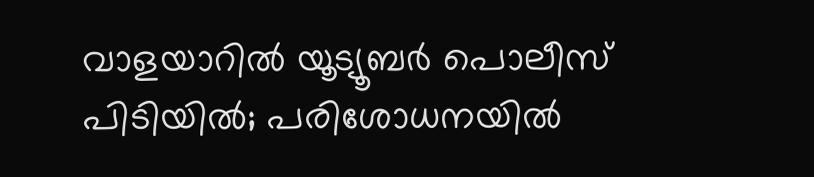വാളയാറിൽ യൂട്യൂബർ പൊലീസ് പിടിയിൽ; പരിശോധനയിൽ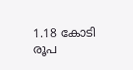1.18 കോടി രൂപ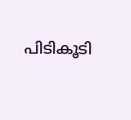പിടികൂടി